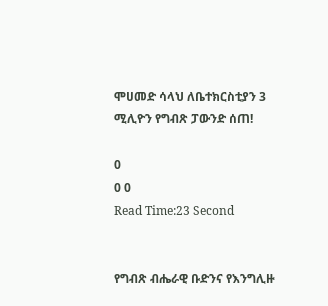ሞሀመድ ሳላህ ለቤተክርስቲያን 3 ሚሊዮን የግብጽ ፓውንድ ሰጠ!

0
0 0
Read Time:23 Second


የግብጽ ብሔራዊ ቡድንና የእንግሊዙ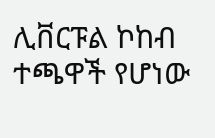ሊቨርፑል ኮከብ ተጫዋች የሆነው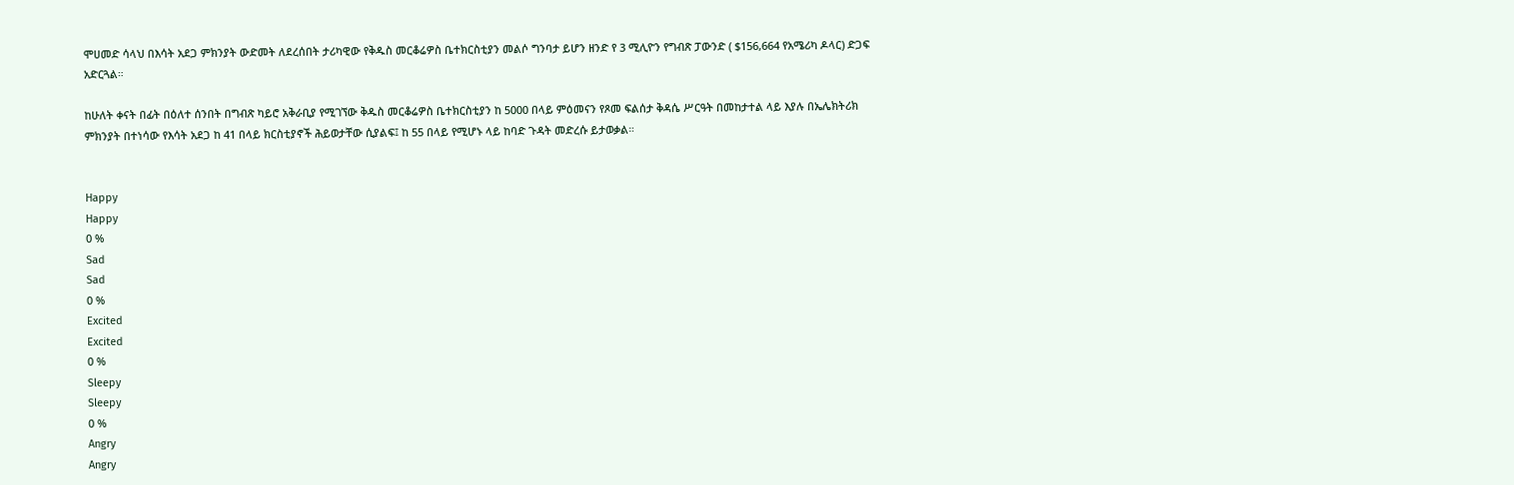ሞሀመድ ሳላህ በእሳት አደጋ ምክንያት ውድመት ለደረሰበት ታሪካዊው የቅዱስ መርቆሬዎስ ቤተክርስቲያን መልሶ ግንባታ ይሆን ዘንድ የ 3 ሚሊዮን የግብጽ ፓውንድ ( $156,664 የአሜሪካ ዶላር) ድጋፍ አድርጓል።

ከሁለት ቀናት በፊት በዕለተ ሰንበት በግብጽ ካይሮ አቅራቢያ የሚገኘው ቅዱስ መርቆሬዎስ ቤተክርስቲያን ከ 5000 በላይ ምዕመናን የጾመ ፍልሰታ ቅዳሴ ሥርዓት በመከታተል ላይ እያሉ በኤሌክትሪክ ምክንያት በተነሳው የእሳት አደጋ ከ 41 በላይ ክርስቲያኖች ሕይወታቸው ሲያልፍ፤ ከ 55 በላይ የሚሆኑ ላይ ከባድ ጉዳት መድረሱ ይታወቃል።


Happy
Happy
0 %
Sad
Sad
0 %
Excited
Excited
0 %
Sleepy
Sleepy
0 %
Angry
Angry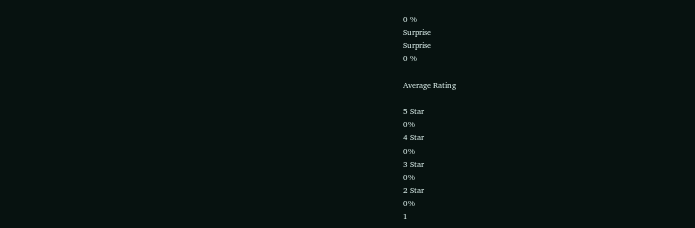0 %
Surprise
Surprise
0 %

Average Rating

5 Star
0%
4 Star
0%
3 Star
0%
2 Star
0%
1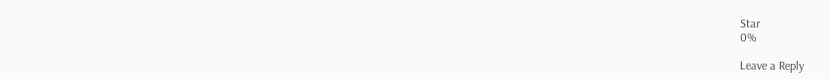Star
0%

Leave a Reply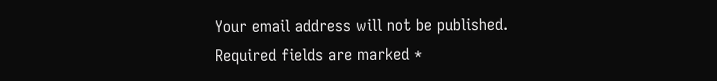Your email address will not be published. Required fields are marked *